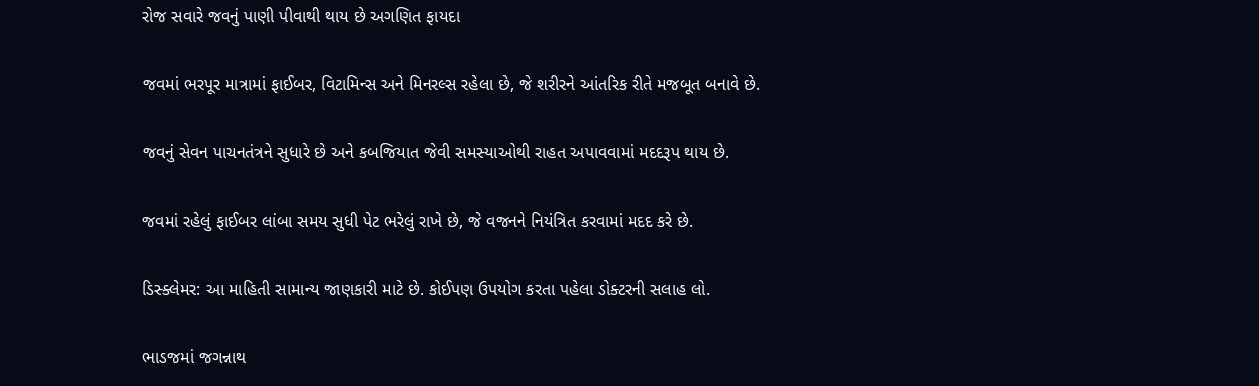રોજ સવારે જવનું પાણી પીવાથી થાય છે અગણિત ફાયદા

જવમાં ભરપૂર માત્રામાં ફાઈબર, વિટામિન્સ અને મિનરલ્સ રહેલા છે, જે શરીરને આંતરિક રીતે મજબૂત બનાવે છે.

જવનું સેવન પાચનતંત્રને સુધારે છે અને કબજિયાત જેવી સમસ્યાઓથી રાહત અપાવવામાં મદદરૂપ થાય છે.

જવમાં રહેલું ફાઈબર લાંબા સમય સુધી પેટ ભરેલું રાખે છે, જે વજનને નિયંત્રિત કરવામાં મદદ કરે છે.

ડિસ્ક્લેમર: આ માહિતી સામાન્ય જાણકારી માટે છે. કોઈપણ ઉપયોગ કરતા પહેલા ડોક્ટરની સલાહ લો.

ભાડજમાં જગન્નાથ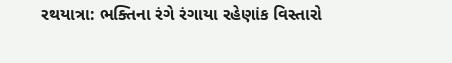રથયાત્રા: ભક્તિના રંગે રંગાયા રહેણાંક વિસ્તારો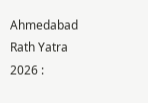Ahmedabad Rath Yatra 2026 :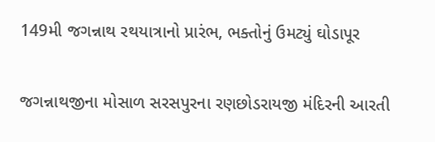149મી જગન્નાથ રથયાત્રાનો પ્રારંભ, ભક્તોનું ઉમટ્યું ઘોડાપૂર

જગન્નાથજીના મોસાળ સરસપુરના રણછોડરાયજી મંદિરની આરતી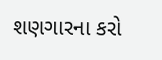શણગારના કરો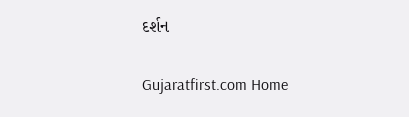દર્શન

Gujaratfirst.com Home